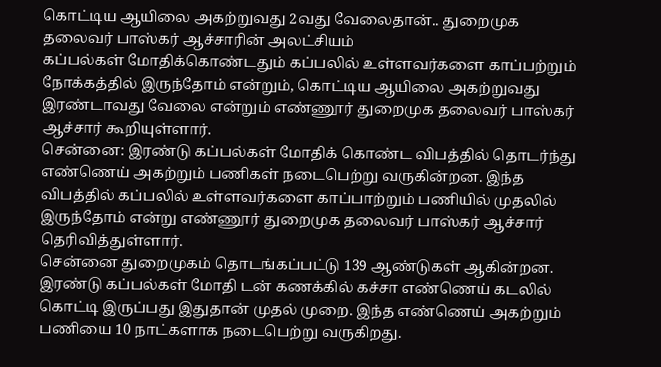கொட்டிய ஆயிலை அகற்றுவது 2வது வேலைதான்.. துறைமுக தலைவர் பாஸ்கர் ஆச்சாரின் அலட்சியம்
கப்பல்கள் மோதிக்கொண்டதும் கப்பலில் உள்ளவர்களை காப்பற்றும் நோக்கத்தில் இருந்தோம் என்றும், கொட்டிய ஆயிலை அகற்றுவது இரண்டாவது வேலை என்றும் எண்ணூர் துறைமுக தலைவர் பாஸ்கர் ஆச்சார் கூறியுள்ளார்.
சென்னை: இரண்டு கப்பல்கள் மோதிக் கொண்ட விபத்தில் தொடர்ந்து எண்ணெய் அகற்றும் பணிகள் நடைபெற்று வருகின்றன. இந்த விபத்தில் கப்பலில் உள்ளவர்களை காப்பாற்றும் பணியில் முதலில் இருந்தோம் என்று எண்ணூர் துறைமுக தலைவர் பாஸ்கர் ஆச்சார் தெரிவித்துள்ளார்.
சென்னை துறைமுகம் தொடங்கப்பட்டு 139 ஆண்டுகள் ஆகின்றன. இரண்டு கப்பல்கள் மோதி டன் கணக்கில் கச்சா எண்ணெய் கடலில் கொட்டி இருப்பது இதுதான் முதல் முறை. இந்த எண்ணெய் அகற்றும் பணியை 10 நாட்களாக நடைபெற்று வருகிறது.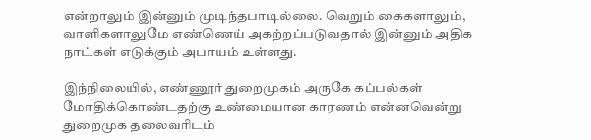என்றாலும் இன்னும் முடிந்தபாடில்லை. வெறும் கைகளாலும், வாளிகளாலுமே எண்ணெய் அகற்றப்படுவதால் இன்னும் அதிக நாட்கள் எடுக்கும் அபாயம் உள்ளது.

இந்நிலையில், எண்ணூர் துறைமுகம் அருகே கப்பல்கள் மோதிக்கொண்டதற்கு உண்மையான காரணம் என்னவென்று துறைமுக தலைவரிடம்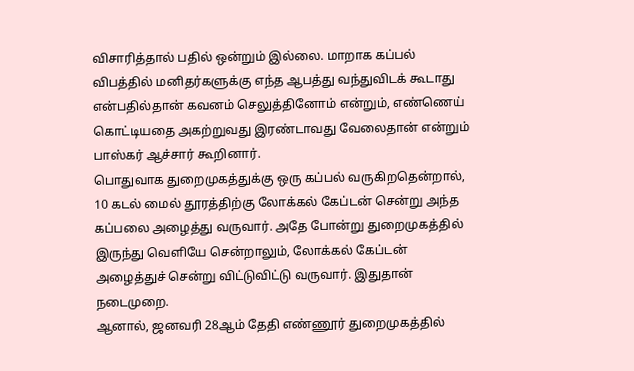விசாரித்தால் பதில் ஒன்றும் இல்லை. மாறாக கப்பல் விபத்தில் மனிதர்களுக்கு எந்த ஆபத்து வந்துவிடக் கூடாது என்பதில்தான் கவனம் செலுத்தினோம் என்றும், எண்ணெய் கொட்டியதை அகற்றுவது இரண்டாவது வேலைதான் என்றும் பாஸ்கர் ஆச்சார் கூறினார்.
பொதுவாக துறைமுகத்துக்கு ஒரு கப்பல் வருகிறதென்றால், 10 கடல் மைல் தூரத்திற்கு லோக்கல் கேப்டன் சென்று அந்த கப்பலை அழைத்து வருவார். அதே போன்று துறைமுகத்தில் இருந்து வெளியே சென்றாலும், லோக்கல் கேப்டன் அழைத்துச் சென்று விட்டுவிட்டு வருவார். இதுதான் நடைமுறை.
ஆனால், ஜனவரி 28ஆம் தேதி எண்ணூர் துறைமுகத்தில்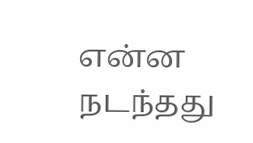என்ன நடந்தது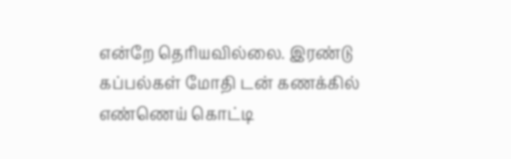என்றே தெரியவில்லை. இரண்டு கப்பல்கள் மோதி டன் கணக்கில் எண்ணெய் கொட்டி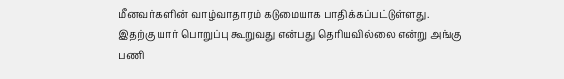மீனவர்களின் வாழ்வாதாரம் கடுமையாக பாதிக்கப்பட்டுள்ளது. இதற்கு யார் பொறுப்பு கூறுவது என்பது தெரியவில்லை என்று அங்கு பணி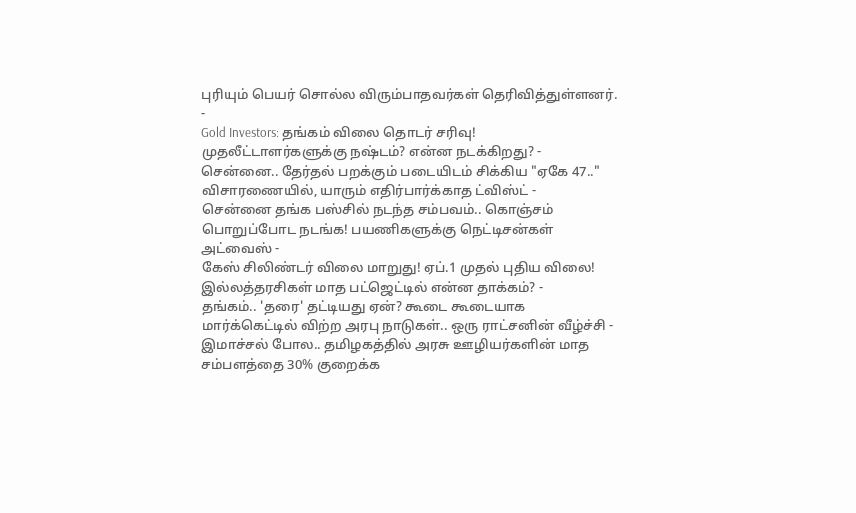புரியும் பெயர் சொல்ல விரும்பாதவர்கள் தெரிவித்துள்ளனர்.
-
Gold Investors: தங்கம் விலை தொடர் சரிவு! முதலீட்டாளர்களுக்கு நஷ்டம்? என்ன நடக்கிறது? -
சென்னை.. தேர்தல் பறக்கும் படையிடம் சிக்கிய "ஏகே 47.." விசாரணையில், யாரும் எதிர்பார்க்காத ட்விஸ்ட் -
சென்னை தங்க பஸ்சில் நடந்த சம்பவம்.. கொஞ்சம் பொறுப்போட நடங்க! பயணிகளுக்கு நெட்டிசன்கள் அட்வைஸ் -
கேஸ் சிலிண்டர் விலை மாறுது! ஏப்.1 முதல் புதிய விலை! இல்லத்தரசிகள் மாத பட்ஜெட்டில் என்ன தாக்கம்? -
தங்கம்.. 'தரை' தட்டியது ஏன்? கூடை கூடையாக மார்க்கெட்டில் விற்ற அரபு நாடுகள்.. ஒரு ராட்சனின் வீழ்ச்சி -
இமாச்சல் போல.. தமிழகத்தில் அரசு ஊழியர்களின் மாத சம்பளத்தை 30% குறைக்க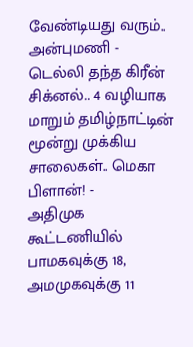வேண்டியது வரும்.. அன்புமணி -
டெல்லி தந்த கிரீன் சிக்னல்.. 4 வழியாக மாறும் தமிழ்நாட்டின் மூன்று முக்கிய சாலைகள்.. மெகா பிளான்! -
அதிமுக கூட்டணியில் பாமகவுக்கு 18, அமமுகவுக்கு 11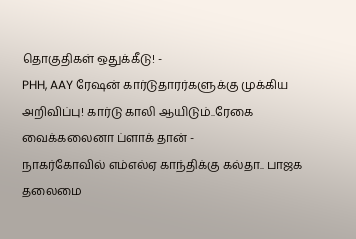தொகுதிகள் ஒதுக்கீடு! -
PHH, AAY ரேஷன் கார்டுதாரர்களுக்கு முக்கிய அறிவிப்பு! கார்டு காலி ஆயிடும்..ரேகை வைக்கலைனா ப்ளாக் தான் -
நாகர்கோவில் எம்எல்ஏ காந்திக்கு கல்தா.. பாஜக தலைமை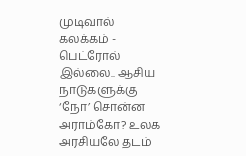முடிவால் கலக்கம் -
பெட்ரோல் இல்லை.. ஆசிய நாடுகளுக்கு ‘நோ’ சொன்ன அராம்கோ? உலக அரசியலே தடம்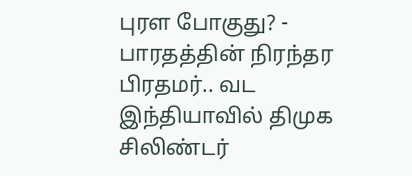புரள போகுது? -
பாரதத்தின் நிரந்தர பிரதமர்.. வட இந்தியாவில் திமுக சிலிண்டர்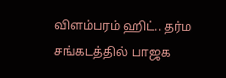விளம்பரம் ஹிட்.. தர்ம சங்கடத்தில் பாஜக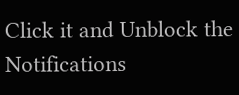Click it and Unblock the Notifications